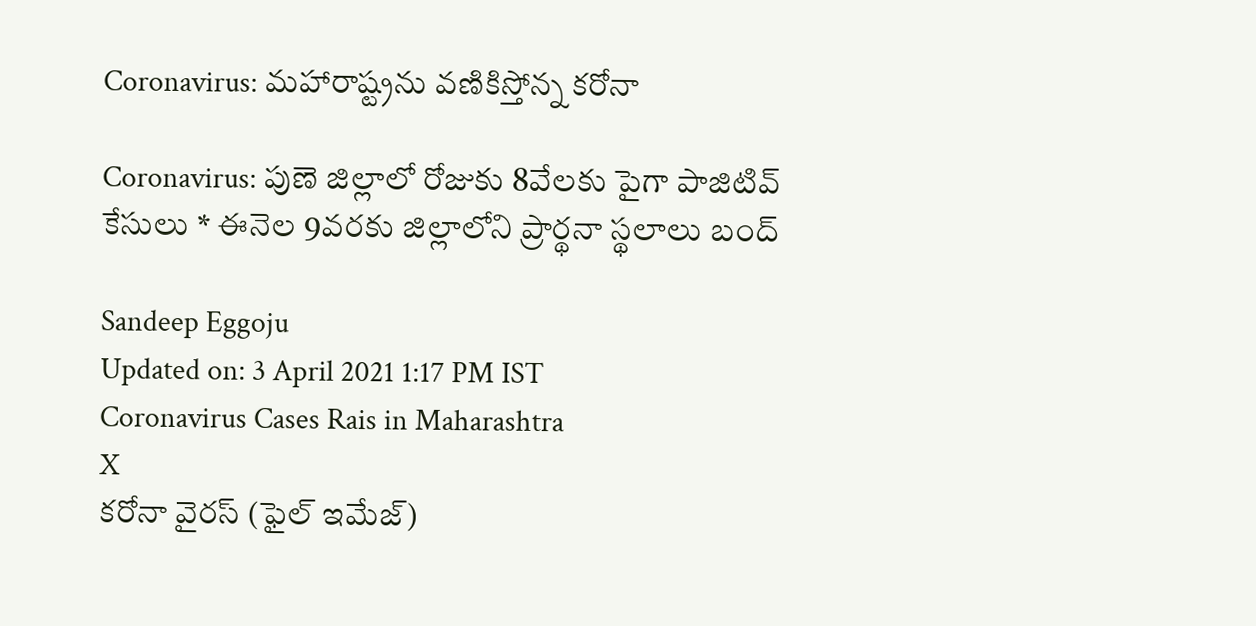Coronavirus: మహారాష్ట్రను వణికిస్తోన్న కరోనా

Coronavirus: పుణె జిల్లాలో రోజుకు 8వేలకు పైగా పాజిటివ్ కేసులు * ఈనెల 9వరకు జిల్లాలోని ప్రార్థనా స్థలాలు బంద్

Sandeep Eggoju
Updated on: 3 April 2021 1:17 PM IST
Coronavirus Cases Rais in Maharashtra
X
కరోనా వైరస్ (ఫైల్ ఇమేజ్)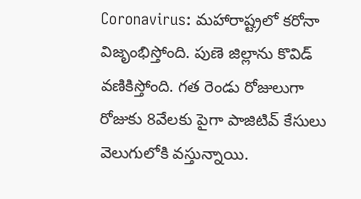Coronavirus: మహారాష్ట్రలో కరోనా విజృంభిస్తోంది. పుణె జిల్లాను కొవిడ్ వణికిస్తోంది. గత రెండు రోజులుగా రోజుకు 8వేలకు పైగా పాజిటివ్ కేసులు వెలుగులోకి వస్తున్నాయి.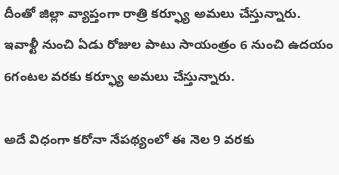దీంతో జిల్లా వ్యాప్తంగా రాత్రి కర్ఫ్యూ అమలు చేస్తున్నారు. ఇవాళ్టీ నుంచి ఏడు రోజుల పాటు సాయంత్రం 6 నుంచి ఉదయం 6గంటల వరకు కర్ఫ్యూ అమలు చేస్తున్నారు.

అదే విధంగా కరోనా నేపథ్యంలో ఈ నెల 9 వరకు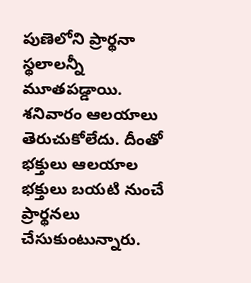పుణెలోని ప్రార్థనా స్థలాలన్నీ మూతపడ్డాయి. శనివారం ఆలయాలు తెరుచుకోలేదు. దీంతో భక్తులు ఆలయాల భక్తులు బయటి నుంచే ప్రార్థనలు చేసుకుంటున్నారు.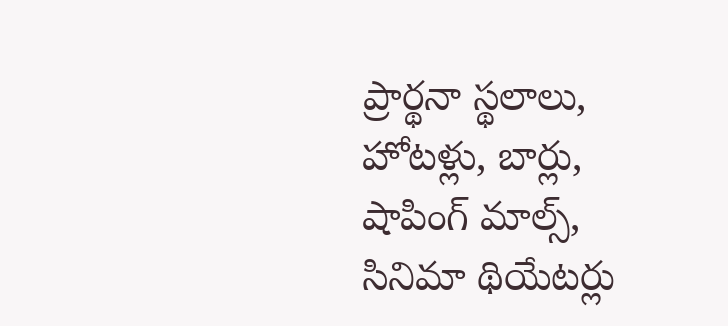ప్రార్థనా స్థలాలు, హోటళ్లు, బార్లు, షాపింగ్ మాల్స్, సినిమా థియేటర్లు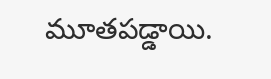మూతపడ్డాయి.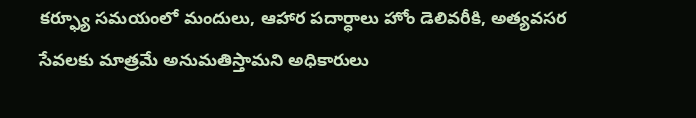కర్ఫ్యూ సమయంలో మందులు, ఆహార పదార్ధాలు హోం డెలివరీకి, అత్యవసర సేవలకు మాత్రమే అనుమతిస్తామని అధికారులు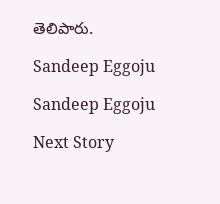తెలిపారు.

Sandeep Eggoju

Sandeep Eggoju

Next Story